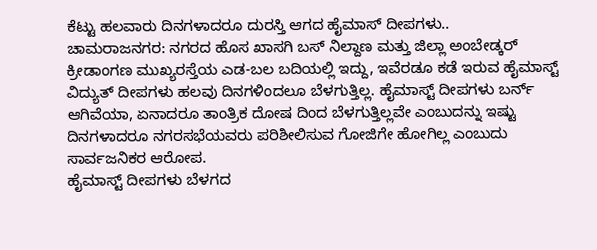ಕೆಟ್ಟು ಹಲವಾರು ದಿನಗಳಾದರೂ ದುರಸ್ತಿ ಆಗದ ಹೈಮಾಸ್ ದೀಪಗಳು..
ಚಾಮರಾಜನಗರ: ನಗರದ ಹೊಸ ಖಾಸಗಿ ಬಸ್ ನಿಲ್ದಾಣ ಮತ್ತು ಜಿಲ್ಲಾ ಅಂಬೇಡ್ಕರ್ ಕ್ರೀಡಾಂಗಣ ಮುಖ್ಯರಸ್ತೆಯ ಎಡ-ಬಲ ಬದಿಯಲ್ಲಿ ಇದ್ದು, ಇವೆರಡೂ ಕಡೆ ಇರುವ ಹೈಮಾಸ್ಟ್ ವಿದ್ಯುತ್ ದೀಪಗಳು ಹಲವು ದಿನಗಳಿಂದಲೂ ಬೆಳಗುತ್ತಿಲ್ಲ. ಹೈಮಾಸ್ಟ್ ದೀಪಗಳು ಬರ್ನ್ ಆಗಿವೆಯಾ, ಏನಾದರೂ ತಾಂತ್ರಿಕ ದೋಷ ದಿಂದ ಬೆಳಗುತ್ತಿಲ್ಲವೇ ಎಂಬುದನ್ನು ಇಷ್ಟು ದಿನಗಳಾದರೂ ನಗರಸಭೆಯವರು ಪರಿಶೀಲಿಸುವ ಗೋಜಿಗೇ ಹೋಗಿಲ್ಲ ಎಂಬುದು ಸಾರ್ವಜನಿಕರ ಆರೋಪ.
ಹೈಮಾಸ್ಟ್ ದೀಪಗಳು ಬೆಳಗದ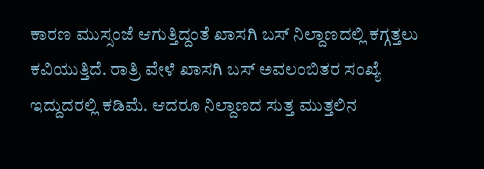ಕಾರಣ ಮುಸ್ಸಂಜೆ ಆಗುತ್ತಿದ್ದಂತೆ ಖಾಸಗಿ ಬಸ್ ನಿಲ್ದಾಣದಲ್ಲಿ ಕಗ್ಗತ್ತಲು ಕವಿಯುತ್ತಿದೆ. ರಾತ್ರಿ ವೇಳೆ ಖಾಸಗಿ ಬಸ್ ಅವಲಂಬಿತರ ಸಂಖ್ಯೆ ಇದ್ದುದರಲ್ಲಿ ಕಡಿಮೆ. ಆದರೂ ನಿಲ್ದಾಣದ ಸುತ್ತ ಮುತ್ತಲಿನ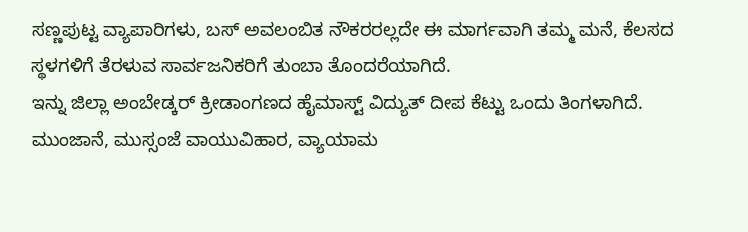ಸಣ್ಣಪುಟ್ಟ ವ್ಯಾಪಾರಿಗಳು, ಬಸ್ ಅವಲಂಬಿತ ನೌಕರರಲ್ಲದೇ ಈ ಮಾರ್ಗವಾಗಿ ತಮ್ಮ ಮನೆ, ಕೆಲಸದ ಸ್ಥಳಗಳಿಗೆ ತೆರಳುವ ಸಾರ್ವಜನಿಕರಿಗೆ ತುಂಬಾ ತೊಂದರೆಯಾಗಿದೆ.
ಇನ್ನು ಜಿಲ್ಲಾ ಅಂಬೇಡ್ಕರ್ ಕ್ರೀಡಾಂಗಣದ ಹೈಮಾಸ್ಟ್ ವಿದ್ಯುತ್ ದೀಪ ಕೆಟ್ಟು ಒಂದು ತಿಂಗಳಾಗಿದೆ. ಮುಂಜಾನೆ, ಮುಸ್ಸಂಜೆ ವಾಯುವಿಹಾರ, ವ್ಯಾಯಾಮ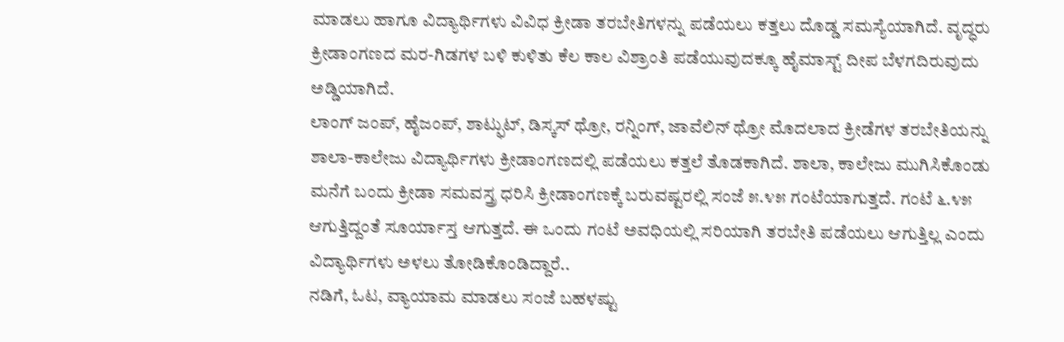ಮಾಡಲು ಹಾಗೂ ವಿದ್ಯಾರ್ಥಿಗಳು ವಿವಿಧ ಕ್ರೀಡಾ ತರಬೇತಿಗಳನ್ನು ಪಡೆಯಲು ಕತ್ತಲು ದೊಡ್ಡ ಸಮಸ್ಯೆಯಾಗಿದೆ. ವೃದ್ಧರು ಕ್ರೀಡಾಂಗಣದ ಮರ-ಗಿಡಗಳ ಬಳಿ ಕುಳಿತು ಕೆಲ ಕಾಲ ವಿಶ್ರಾಂತಿ ಪಡೆಯುವುದಕ್ಕೂ ಹೈಮಾಸ್ಟ್ ದೀಪ ಬೆಳಗದಿರುವುದು ಅಡ್ಡಿಯಾಗಿದೆ.
ಲಾಂಗ್ ಜಂಪ್, ಹೈಜಂಪ್, ಶಾಟ್ಫುಟ್, ಡಿಸ್ಕಸ್ ಥ್ರೋ, ರನ್ನಿಂಗ್, ಜಾವೆಲಿನ್ ಥ್ರೋ ಮೊದಲಾದ ಕ್ರೀಡೆಗಳ ತರಬೇತಿಯನ್ನು ಶಾಲಾ-ಕಾಲೇಜು ವಿದ್ಯಾರ್ಥಿಗಳು ಕ್ರೀಡಾಂಗಣದಲ್ಲಿ ಪಡೆಯಲು ಕತ್ತಲೆ ತೊಡಕಾಗಿದೆ. ಶಾಲಾ, ಕಾಲೇಜು ಮುಗಿಸಿಕೊಂಡು ಮನೆಗೆ ಬಂದು ಕ್ರೀಡಾ ಸಮವಸ್ತ್ರ ಧರಿಸಿ ಕ್ರೀಡಾಂಗಣಕ್ಕೆ ಬರುವಷ್ಟರಲ್ಲಿ ಸಂಜೆ ೫.೪೫ ಗಂಟೆಯಾಗುತ್ತದೆ. ಗಂಟೆ ೬.೪೫ ಆಗುತ್ತಿದ್ದಂತೆ ಸೂರ್ಯಾಸ್ತ ಆಗುತ್ತದೆ. ಈ ಒಂದು ಗಂಟೆ ಅವಧಿಯಲ್ಲಿ ಸರಿಯಾಗಿ ತರಬೇತಿ ಪಡೆಯಲು ಆಗುತ್ತಿಲ್ಲ ಎಂದು ವಿದ್ಯಾರ್ಥಿಗಳು ಅಳಲು ತೋಡಿಕೊಂಡಿದ್ದಾರೆ..
ನಡಿಗೆ, ಓಟ, ವ್ಯಾಯಾಮ ಮಾಡಲು ಸಂಜೆ ಬಹಳಷ್ಟು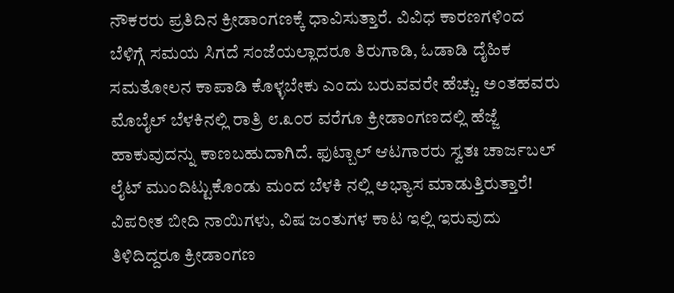ನೌಕರರು ಪ್ರತಿದಿನ ಕ್ರೀಡಾಂಗಣಕ್ಕೆ ಧಾವಿಸುತ್ತಾರೆ. ವಿವಿಧ ಕಾರಣಗಳಿಂದ ಬೆಳಿಗ್ಗೆ ಸಮಯ ಸಿಗದೆ ಸಂಜೆಯಲ್ಲಾದರೂ ತಿರುಗಾಡಿ, ಓಡಾಡಿ ದೈಹಿಕ ಸಮತೋಲನ ಕಾಪಾಡಿ ಕೊಳ್ಳಬೇಕು ಎಂದು ಬರುವವರೇ ಹೆಚ್ಚು. ಅಂತಹವರು ಮೊಬೈಲ್ ಬೆಳಕಿನಲ್ಲಿ ರಾತ್ರಿ ೮.೩೦ರ ವರೆಗೂ ಕ್ರೀಡಾಂಗಣದಲ್ಲಿ ಹೆಜ್ಜೆ ಹಾಕುವುದನ್ನು ಕಾಣಬಹುದಾಗಿದೆ. ಫುಟ್ಬಾಲ್ ಆಟಗಾರರು ಸ್ವತಃ ಚಾರ್ಜಬಲ್ ಲೈಟ್ ಮುಂದಿಟ್ಟುಕೊಂಡು ಮಂದ ಬೆಳಕಿ ನಲ್ಲಿ ಅಭ್ಯಾಸ ಮಾಡುತ್ತಿರುತ್ತಾರೆ! ವಿಪರೀತ ಬೀದಿ ನಾಯಿಗಳು, ವಿಷ ಜಂತುಗಳ ಕಾಟ ಇಲ್ಲಿ ಇರುವುದು ತಿಳಿದಿದ್ದರೂ ಕ್ರೀಡಾಂಗಣ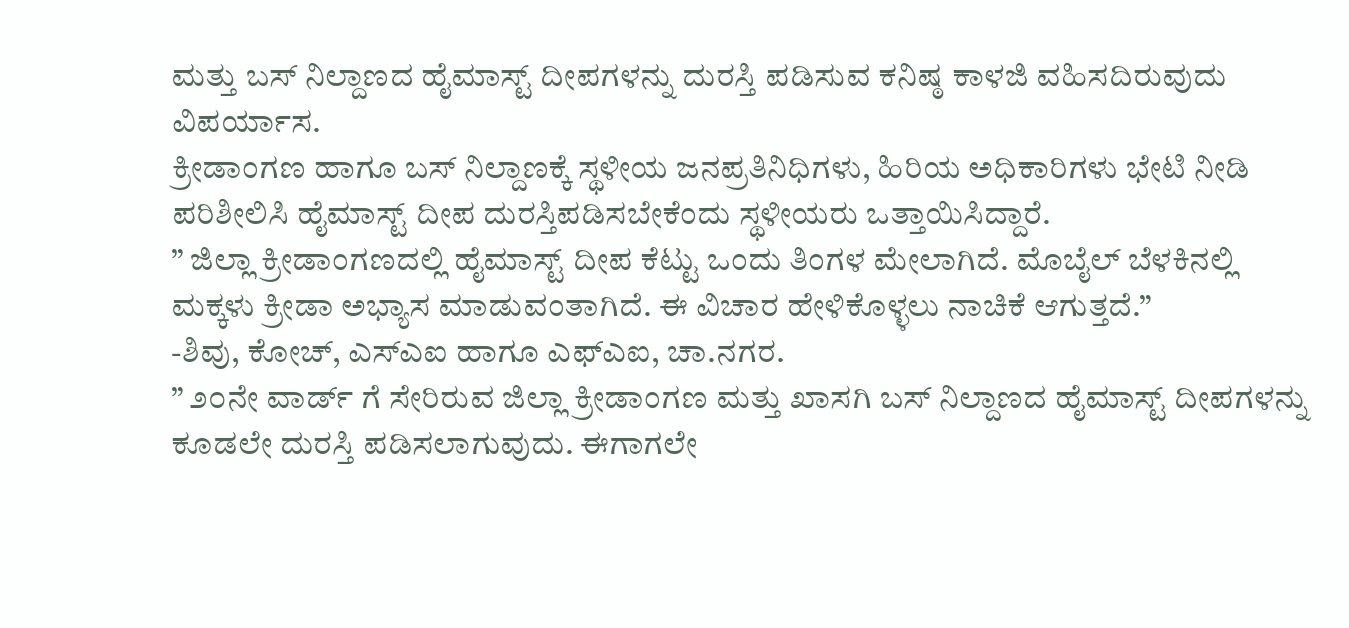ಮತ್ತು ಬಸ್ ನಿಲ್ದಾಣದ ಹೈಮಾಸ್ಟ್ ದೀಪಗಳನ್ನು ದುರಸ್ತಿ ಪಡಿಸುವ ಕನಿಷ್ಠ ಕಾಳಜಿ ವಹಿಸದಿರುವುದು ವಿಪರ್ಯಾಸ.
ಕ್ರೀಡಾಂಗಣ ಹಾಗೂ ಬಸ್ ನಿಲ್ದಾಣಕ್ಕೆ ಸ್ಥಳೀಯ ಜನಪ್ರತಿನಿಧಿಗಳು, ಹಿರಿಯ ಅಧಿಕಾರಿಗಳು ಭೇಟಿ ನೀಡಿ ಪರಿಶೀಲಿಸಿ ಹೈಮಾಸ್ಟ್ ದೀಪ ದುರಸ್ತಿಪಡಿಸಬೇಕೆಂದು ಸ್ಥಳೀಯರು ಒತ್ತಾಯಿಸಿದ್ದಾರೆ.
” ಜಿಲ್ಲಾ ಕ್ರೀಡಾಂಗಣದಲ್ಲಿ ಹೈಮಾಸ್ಟ್ ದೀಪ ಕೆಟ್ಟು ಒಂದು ತಿಂಗಳ ಮೇಲಾಗಿದೆ. ಮೊಬೈಲ್ ಬೆಳಕಿನಲ್ಲಿ ಮಕ್ಕಳು ಕ್ರೀಡಾ ಅಭ್ಯಾಸ ಮಾಡುವಂತಾಗಿದೆ. ಈ ವಿಚಾರ ಹೇಳಿಕೊಳ್ಳಲು ನಾಚಿಕೆ ಆಗುತ್ತದೆ.”
-ಶಿವು, ಕೋಚ್, ಎಸ್ಎಐ ಹಾಗೂ ಎಫ್ಎಐ, ಚಾ.ನಗರ.
” ೨೦ನೇ ವಾರ್ಡ್ ಗೆ ಸೇರಿರುವ ಜಿಲ್ಲಾ ಕ್ರೀಡಾಂಗಣ ಮತ್ತು ಖಾಸಗಿ ಬಸ್ ನಿಲ್ದಾಣದ ಹೈಮಾಸ್ಟ್ ದೀಪಗಳನ್ನು ಕೂಡಲೇ ದುರಸ್ತಿ ಪಡಿಸಲಾಗುವುದು. ಈಗಾಗಲೇ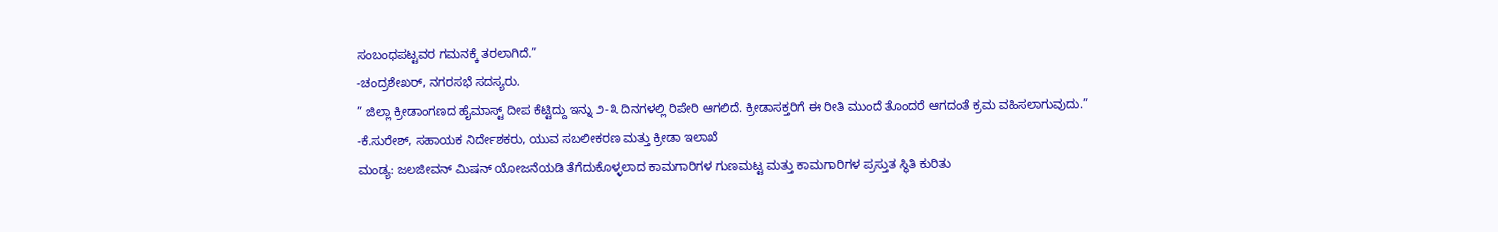ಸಂಬಂಧಪಟ್ಟವರ ಗಮನಕ್ಕೆ ತರಲಾಗಿದೆ.”
-ಚಂದ್ರಶೇಖರ್, ನಗರಸಭೆ ಸದಸ್ಯರು.
” ಜಿಲ್ಲಾ ಕ್ರೀಡಾಂಗಣದ ಹೈಮಾಸ್ಟ್ ದೀಪ ಕೆಟ್ಟಿದ್ದು ಇನ್ನು ೨-೩ ದಿನಗಳಲ್ಲಿ ರಿಪೇರಿ ಆಗಲಿದೆ. ಕ್ರೀಡಾಸಕ್ತರಿಗೆ ಈ ರೀತಿ ಮುಂದೆ ತೊಂದರೆ ಆಗದಂತೆ ಕ್ರಮ ವಹಿಸಲಾಗುವುದು.”
-ಕೆ.ಸುರೇಶ್, ಸಹಾಯಕ ನಿರ್ದೇಶಕರು, ಯುವ ಸಬಲೀಕರಣ ಮತ್ತು ಕ್ರೀಡಾ ಇಲಾಖೆ
ಮಂಡ್ಯ: ಜಲಜೀವನ್ ಮಿಷನ್ ಯೋಜನೆಯಡಿ ತೆಗೆದುಕೊಳ್ಳಲಾದ ಕಾಮಗಾರಿಗಳ ಗುಣಮಟ್ಟ ಮತ್ತು ಕಾಮಗಾರಿಗಳ ಪ್ರಸ್ತುತ ಸ್ಥಿತಿ ಕುರಿತು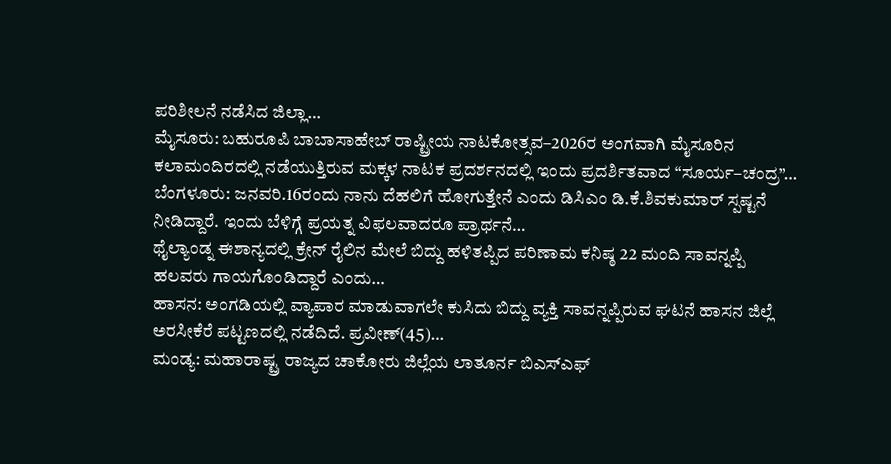ಪರಿಶೀಲನೆ ನಡೆಸಿದ ಜಿಲ್ಲಾ…
ಮೈಸೂರು: ಬಹುರೂಪಿ ಬಾಬಾಸಾಹೇಬ್ ರಾಷ್ಟ್ರೀಯ ನಾಟಕೋತ್ಸವ–2026ರ ಅಂಗವಾಗಿ ಮೈಸೂರಿನ ಕಲಾಮಂದಿರದಲ್ಲಿ ನಡೆಯುತ್ತಿರುವ ಮಕ್ಕಳ ನಾಟಕ ಪ್ರದರ್ಶನದಲ್ಲಿ ಇಂದು ಪ್ರದರ್ಶಿತವಾದ “ಸೂರ್ಯ–ಚಂದ್ರ”…
ಬೆಂಗಳೂರು: ಜನವರಿ.16ರಂದು ನಾನು ದೆಹಲಿಗೆ ಹೋಗುತ್ತೇನೆ ಎಂದು ಡಿಸಿಎಂ ಡಿ.ಕೆ.ಶಿವಕುಮಾರ್ ಸ್ಪಷ್ಟನೆ ನೀಡಿದ್ದಾರೆ. ಇಂದು ಬೆಳಿಗ್ಗೆ ಪ್ರಯತ್ನ ವಿಫಲವಾದರೂ ಪ್ರಾರ್ಥನೆ…
ಥೈಲ್ಯಾಂಡ್ನ ಈಶಾನ್ಯದಲ್ಲಿ ಕ್ರೇನ್ ರೈಲಿನ ಮೇಲೆ ಬಿದ್ದು ಹಳಿತಪ್ಪಿದ ಪರಿಣಾಮ ಕನಿಷ್ಠ 22 ಮಂದಿ ಸಾವನ್ನಪ್ಪಿ ಹಲವರು ಗಾಯಗೊಂಡಿದ್ದಾರೆ ಎಂದು…
ಹಾಸನ: ಅಂಗಡಿಯಲ್ಲಿ ವ್ಯಾಪಾರ ಮಾಡುವಾಗಲೇ ಕುಸಿದು ಬಿದ್ದು ವ್ಯಕ್ತಿ ಸಾವನ್ನಪ್ಪಿರುವ ಘಟನೆ ಹಾಸನ ಜಿಲ್ಲೆ ಅರಸೀಕೆರೆ ಪಟ್ಟಣದಲ್ಲಿ ನಡೆದಿದೆ. ಪ್ರವೀಣ್(45)…
ಮಂಡ್ಯ: ಮಹಾರಾಷ್ಟ್ರ ರಾಜ್ಯದ ಚಾಕೋರು ಜಿಲ್ಲೆಯ ಲಾತೂರ್ನ ಬಿಎಸ್ಎಫ್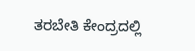ತರಬೇತಿ ಕೇಂದ್ರದಲ್ಲಿ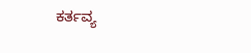ಕರ್ತವ್ಯ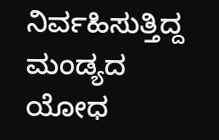ನಿರ್ವಹಿಸುತ್ತಿದ್ದ ಮಂಡ್ಯದ ಯೋಧ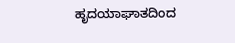ಹೃದಯಾಘಾತದಿಂದ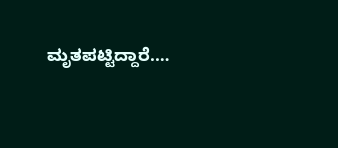ಮೃತಪಟ್ಟಿದ್ದಾರೆ.…